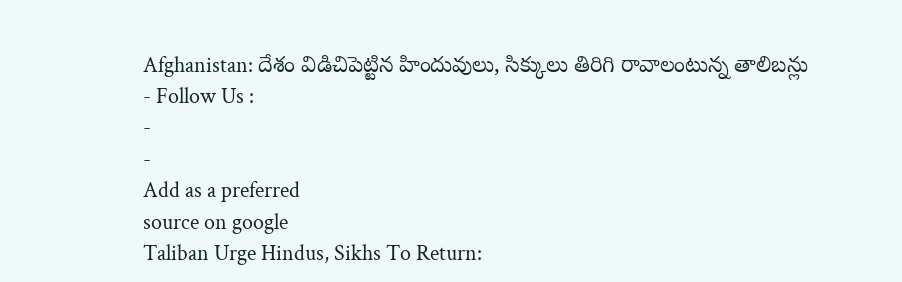Afghanistan: దేశం విడిచిపెట్టిన హిందువులు, సిక్కులు తిరిగి రావాలంటున్న తాలిబన్లు
- Follow Us :
-
-
Add as a preferred
source on google
Taliban Urge Hindus, Sikhs To Return: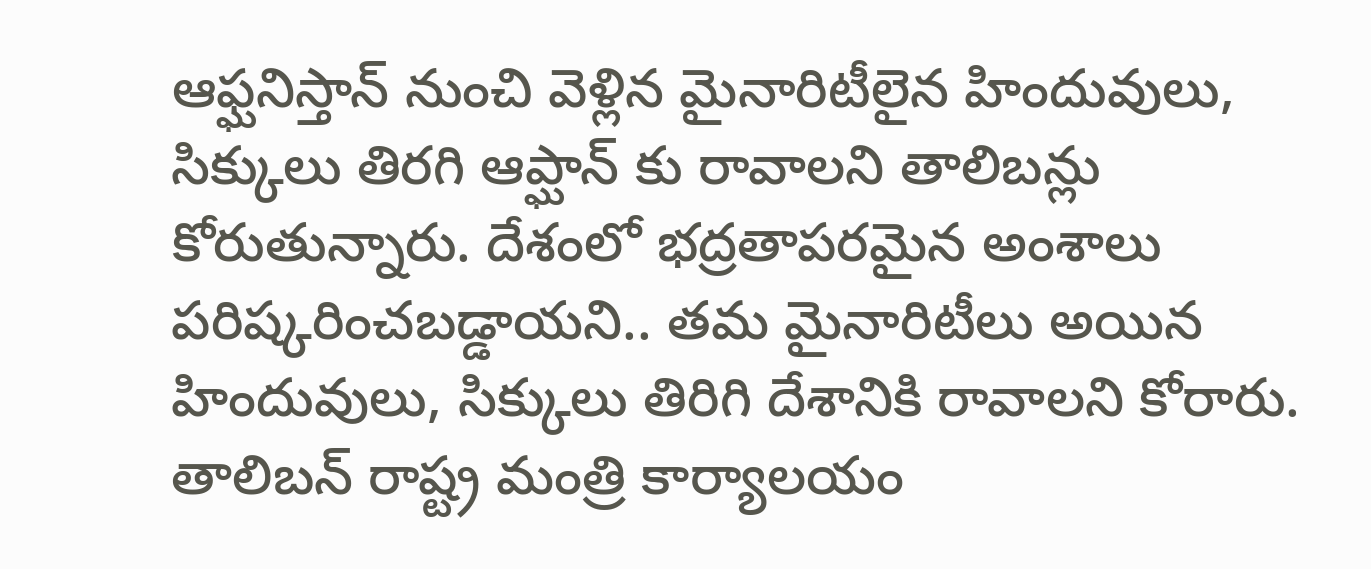ఆఫ్ఘనిస్తాన్ నుంచి వెళ్లిన మైనారిటీలైన హిందువులు, సిక్కులు తిరగి ఆప్ఘాన్ కు రావాలని తాలిబన్లు కోరుతున్నారు. దేశంలో భద్రతాపరమైన అంశాలు పరిష్కరించబడ్డాయని.. తమ మైనారిటీలు అయిన హిందువులు, సిక్కులు తిరిగి దేశానికి రావాలని కోరారు. తాలిబన్ రాష్ట్ర మంత్రి కార్యాలయం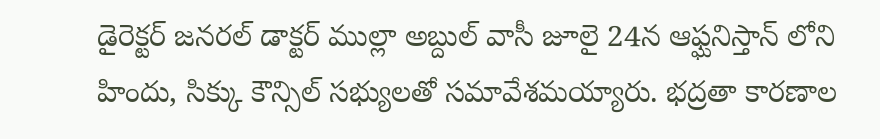డైరెక్టర్ జనరల్ డాక్టర్ ముల్లా అబ్దుల్ వాసీ జూలై 24న ఆఫ్ఘనిస్తాన్ లోని హిందు, సిక్కు కౌన్సిల్ సభ్యులతో సమావేశమయ్యారు. భద్రతా కారణాల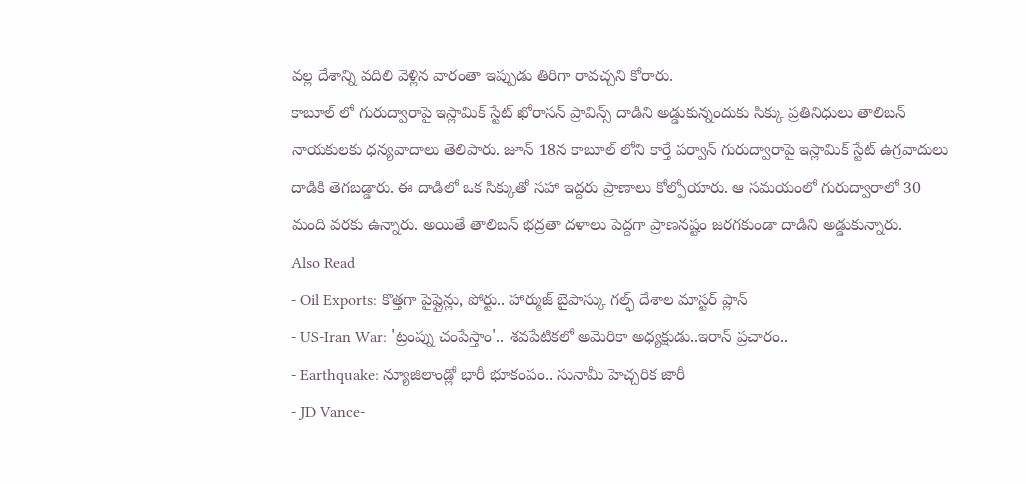వల్ల దేశాన్ని వదిలి వెళ్లిన వారంతా ఇప్పుడు తిరిగా రావచ్చని కోరారు.
కాబూల్ లో గురుద్వారాపై ఇస్లామిక్ స్టేట్ ఖోరాసన్ ప్రావిన్స్ దాడిని అడ్డుకున్నందుకు సిక్కు ప్రతినిధులు తాలిబన్ నాయకులకు ధన్యవాదాలు తెలిపారు. జూన్ 18న కాబూల్ లోని కార్తే పర్వాన్ గురుద్వారాపై ఇస్లామిక్ స్టేట్ ఉగ్రవాదులు దాడికి తెగబడ్డారు. ఈ దాడిలో ఒక సిక్కుతో సహా ఇద్దరు ప్రాణాలు కోల్పోయారు. ఆ సమయంలో గురుద్వారాలో 30 మంది వరకు ఉన్నారు. అయితే తాలిబన్ భద్రతా దళాలు పెద్దగా ప్రాణనష్టం జరగకుండా దాడిని అడ్డుకున్నారు.
Also Read
- Oil Exports: కొత్తగా పైప్లైన్లు, పోర్టు.. హార్ముజ్ బైపాస్కు గల్ఫ్ దేశాల మాస్టర్ ప్లాన్
- US-Iran War: 'ట్రంప్ను చంపేస్తాం'.. శవపేటికలో అమెరికా అధ్యక్షుడు..ఇరాన్ ప్రచారం..
- Earthquake: న్యూజిలాండ్లో భారీ భూకంపం.. సునామీ హెచ్చరిక జారీ
- JD Vance-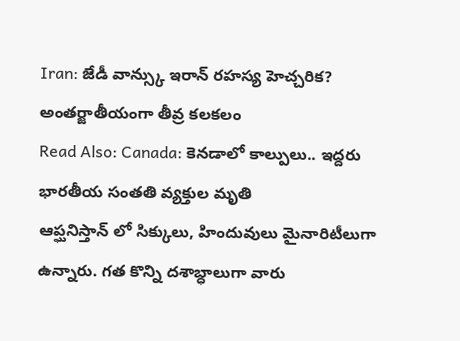Iran: జేడీ వాన్స్కు ఇరాన్ రహస్య హెచ్చరిక? అంతర్జాతీయంగా తీవ్ర కలకలం
Read Also: Canada: కెనడాలో కాల్పులు.. ఇద్దరు భారతీయ సంతతి వ్యక్తుల మృతి
ఆప్ఘనిస్తాన్ లో సిక్కులు, హిందువులు మైనారిటీలుగా ఉన్నారు. గత కొన్ని దశాబ్ధాలుగా వారు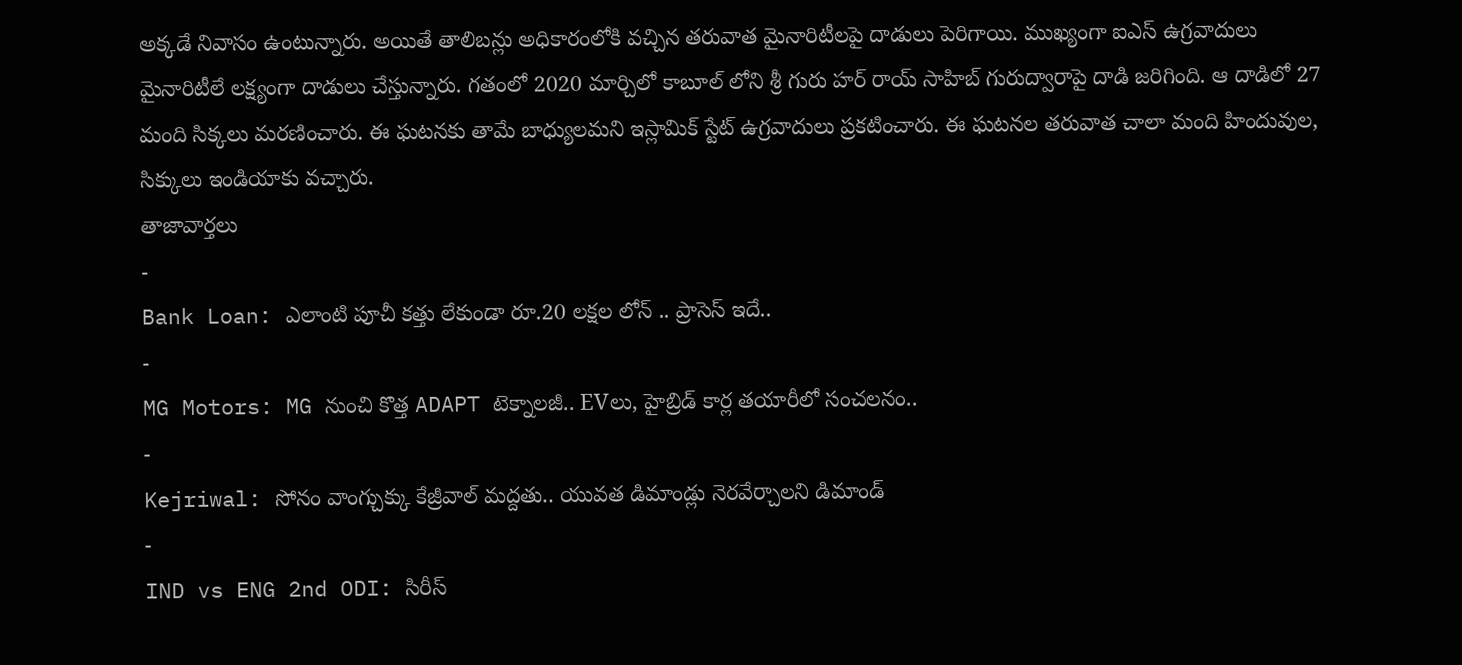అక్కడే నివాసం ఉంటున్నారు. అయితే తాలిబన్లు అధికారంలోకి వచ్చిన తరువాత మైనారిటీలపై దాడులు పెరిగాయి. ముఖ్యంగా ఐఎస్ ఉగ్రవాదులు మైనారిటీలే లక్ష్యంగా దాడులు చేస్తున్నారు. గతంలో 2020 మార్చిలో కాబూల్ లోని శ్రీ గురు హర్ రాయ్ సాహిబ్ గురుద్వారాపై దాడి జరిగింది. ఆ దాడిలో 27 మంది సిక్కలు మరణించారు. ఈ ఘటనకు తామే బాధ్యులమని ఇస్లామిక్ స్టేట్ ఉగ్రవాదులు ప్రకటించారు. ఈ ఘటనల తరువాత చాలా మంది హిందువుల, సిక్కులు ఇండియాకు వచ్చారు.
తాజావార్తలు
-
Bank Loan: ఎలాంటి పూచీ కత్తు లేకుండా రూ.20 లక్షల లోన్ .. ప్రాసెస్ ఇదే..
-
MG Motors: MG నుంచి కొత్త ADAPT టెక్నాలజీ.. EVలు, హైబ్రిడ్ కార్ల తయారీలో సంచలనం..
-
Kejriwal: సోనం వాంగ్చుక్కు కేజ్రీవాల్ మద్దతు.. యువత డిమాండ్లు నెరవేర్చాలని డిమాండ్
-
IND vs ENG 2nd ODI: సిరీస్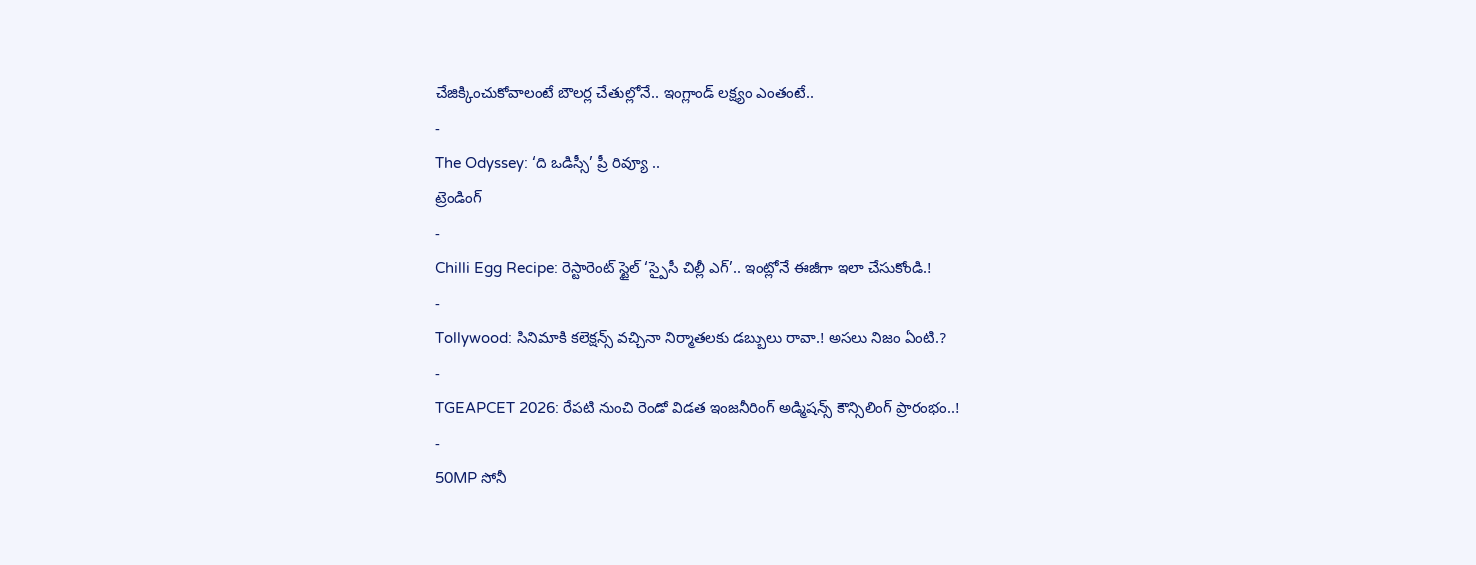చేజిక్కించుకోవాలంటే బౌలర్ల చేతుల్లోనే.. ఇంగ్లాండ్ లక్ష్యం ఎంతంటే..
-
The Odyssey: ‘ది ఒడిస్సీ’ ప్రీ రివ్యూ ..
ట్రెండింగ్
-
Chilli Egg Recipe: రెస్టారెంట్ స్టైల్ ‘స్పైసీ చిల్లీ ఎగ్’.. ఇంట్లోనే ఈజీగా ఇలా చేసుకోండి.!
-
Tollywood: సినిమాకి కలెక్షన్స్ వచ్చినా నిర్మాతలకు డబ్బులు రావా.! అసలు నిజం ఏంటి.?
-
TGEAPCET 2026: రేపటి నుంచి రెండో విడత ఇంజనీరింగ్ అడ్మిషన్స్ కౌన్సిలింగ్ ప్రారంభం..!
-
50MP సోనీ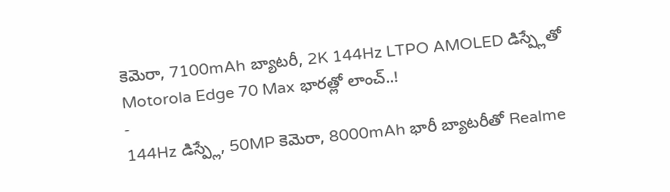కెమెరా, 7100mAh బ్యాటరీ, 2K 144Hz LTPO AMOLED డిస్ప్లేతో Motorola Edge 70 Max భారత్లో లాంచ్..!
-
144Hz డిస్ప్లే, 50MP కెమెరా, 8000mAh భారీ బ్యాటరీతో Realme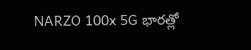NARZO 100x 5G భారత్లో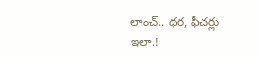లాంచ్.. ధర, ఫీచర్లు ఇలా.!